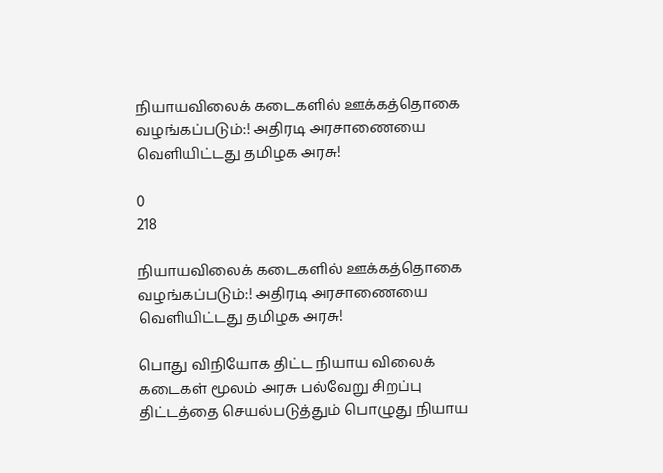நியாயவிலைக் கடைகளில் ஊக்கத்தொகை வழங்கப்படும்:! அதிரடி அரசாணையை வெளியிட்டது தமிழக அரசு!

0
218

நியாயவிலைக் கடைகளில் ஊக்கத்தொகை வழங்கப்படும்:! அதிரடி அரசாணையை வெளியிட்டது தமிழக அரசு!

பொது விநியோக திட்ட நியாய விலைக் கடைகள் மூலம் அரசு பல்வேறு சிறப்பு திட்டத்தை செயல்படுத்தும் பொழுது நியாய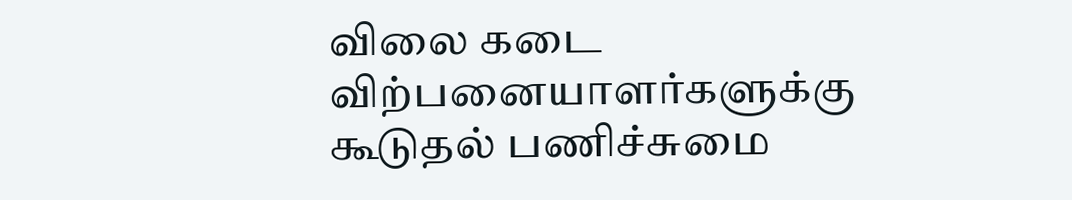விலை கடை விற்பனையாளர்களுக்கு கூடுதல் பணிச்சுமை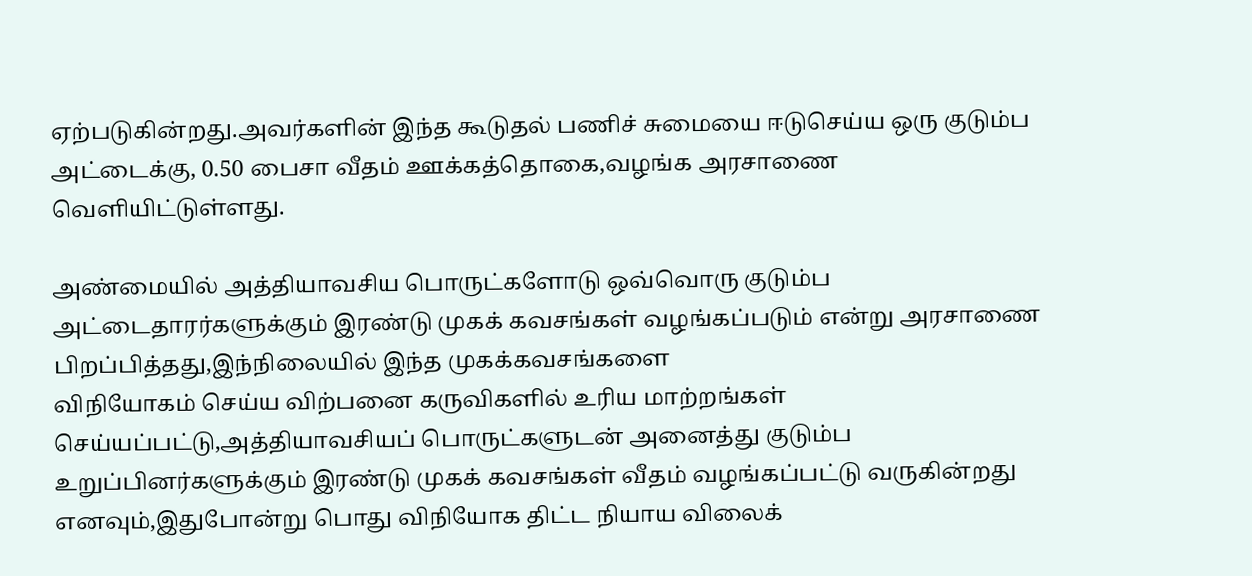ஏற்படுகின்றது.அவர்களின் இந்த கூடுதல் பணிச் சுமையை ஈடுசெய்ய ஒரு குடும்ப அட்டைக்கு, 0.50 பைசா வீதம் ஊக்கத்தொகை,வழங்க அரசாணை வெளியிட்டுள்ளது.

அண்மையில் அத்தியாவசிய பொருட்களோடு ஒவ்வொரு குடும்ப அட்டைதாரர்களுக்கும் இரண்டு முகக் கவசங்கள் வழங்கப்படும் என்று அரசாணை பிறப்பித்தது,இந்நிலையில் இந்த முகக்கவசங்களை
விநியோகம் செய்ய விற்பனை கருவிகளில் உரிய மாற்றங்கள் செய்யப்பட்டு,அத்தியாவசியப் பொருட்களுடன் அனைத்து குடும்ப உறுப்பினர்களுக்கும் இரண்டு முகக் கவசங்கள் வீதம் வழங்கப்பட்டு வருகின்றது எனவும்,இதுபோன்று பொது விநியோக திட்ட நியாய விலைக்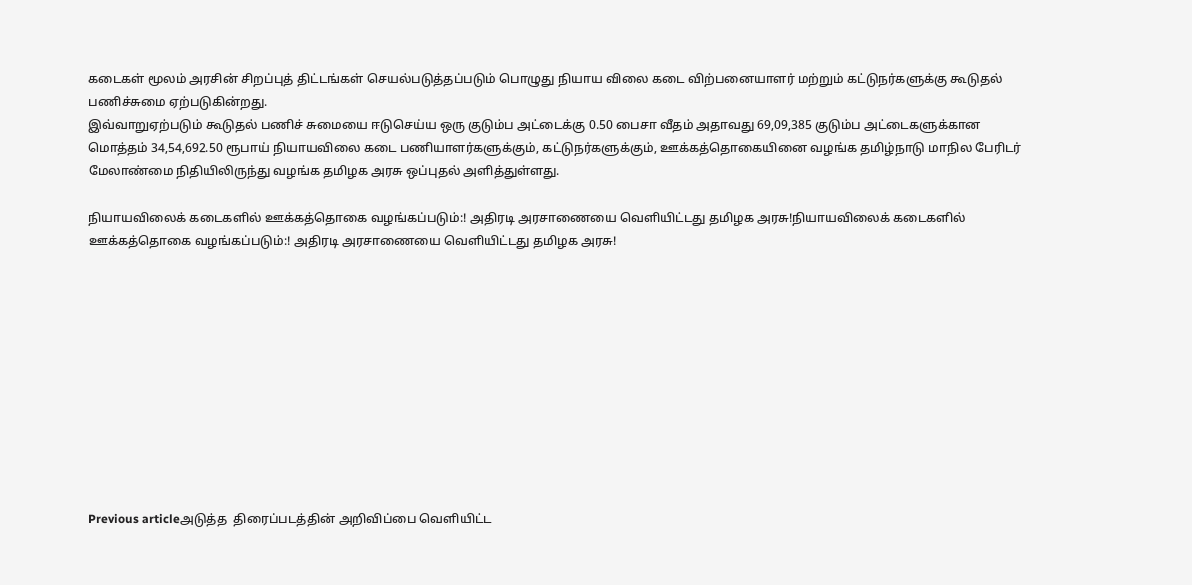கடைகள் மூலம் அரசின் சிறப்புத் திட்டங்கள் செயல்படுத்தப்படும் பொழுது நியாய விலை கடை விற்பனையாளர் மற்றும் கட்டுநர்களுக்கு கூடுதல் பணிச்சுமை ஏற்படுகின்றது.
இவ்வாறுஏற்படும் கூடுதல் பணிச் சுமையை ஈடுசெய்ய ஒரு குடும்ப அட்டைக்கு 0.50 பைசா வீதம் அதாவது 69,09,385 குடும்ப அட்டைகளுக்கான மொத்தம் 34,54,692.50 ரூபாய் நியாயவிலை கடை பணியாளர்களுக்கும், கட்டுநர்களுக்கும், ஊக்கத்தொகையினை வழங்க தமிழ்நாடு மாநில பேரிடர் மேலாண்மை நிதியிலிருந்து வழங்க தமிழக அரசு ஒப்புதல் அளித்துள்ளது.

நியாயவிலைக் கடைகளில் ஊக்கத்தொகை வழங்கப்படும்:! அதிரடி அரசாணையை வெளியிட்டது தமிழக அரசு!நியாயவிலைக் கடைகளில் ஊக்கத்தொகை வழங்கப்படும்:! அதிரடி அரசாணையை வெளியிட்டது தமிழக அரசு!











Previous articleஅடுத்த  திரைப்படத்தின் அறிவிப்பை வெளியிட்ட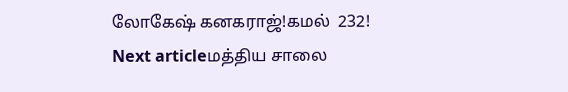லோகேஷ் கனகராஜ்!கமல்  232!
Next articleமத்திய சாலை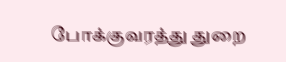போக்குவரத்து துறை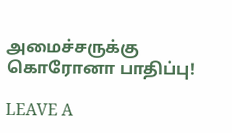அமைச்சருக்கு கொரோனா பாதிப்பு!

LEAVE A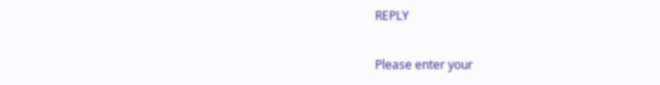REPLY

Please enter your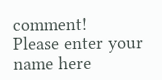comment!
Please enter your name here